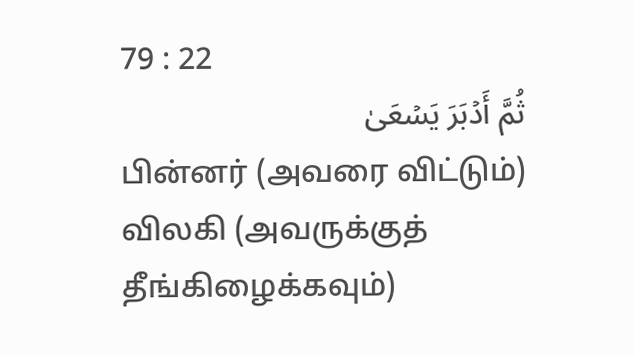79 : 22
ثُمَّ أَدۡبَرَ يَسۡعَىٰ
பின்னர் (அவரை விட்டும்) விலகி (அவருக்குத் தீங்கிழைக்கவும்)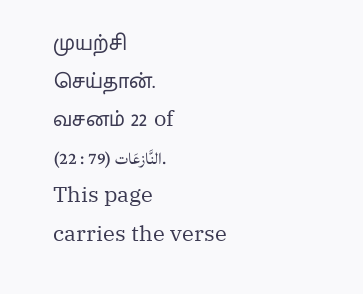முயற்சி செய்தான்.
வசனம் 22 of النَّازعَات (79 : 22). This page carries the verse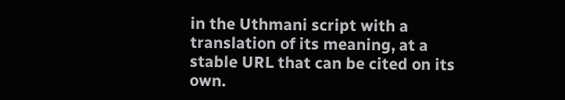in the Uthmani script with a translation of its meaning, at a stable URL that can be cited on its own.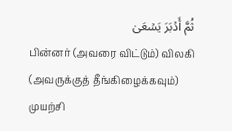ثُمَّ أَدۡبَرَ يَسۡعَىٰ
பின்னர் (அவரை விட்டும்) விலகி (அவருக்குத் தீங்கிழைக்கவும்) முயற்சி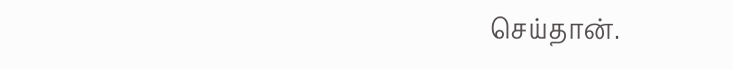செய்தான்.